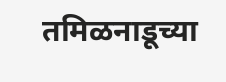तमिळनाडूच्या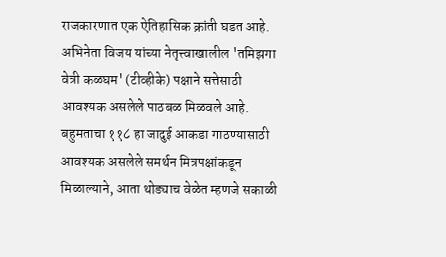राजकारणात एक ऐतिहासिक क्रांती घडत आहे. अभिनेता विजय यांच्या नेतृत्त्वाखालील 'तमिझगा वेत्री कळघम' (टीव्हीके) पक्षाने सत्तेसाठी आवश्यक असलेले पाठबळ मिळवले आहे. बहुमताचा ११८ हा जादुई आकडा गाठण्यासाठी आवश्यक असलेले समर्थन मित्रपक्षांकडून मिळाल्याने, आता थोड्याच वेळेत म्हणजे सकाळी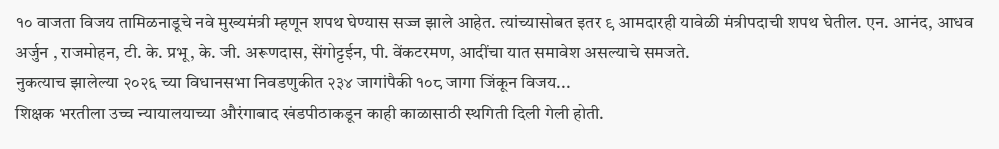१० वाजता विजय तामिळनाडूचे नवे मुख्यमंत्री म्हणून शपथ घेण्यास सज्ज झाले आहेत. त्यांच्यासोबत इतर ९ आमदारही यावेळी मंत्रीपदाची शपथ घेतील. एन. आनंद, आधव अर्जुन , राजमोहन, टी. के. प्रभू, के. जी. अरूणदास, सेंगोट्टईन, पी. वेंकटरमण, आदींचा यात समावेश असल्याचे समजते.
नुकत्याच झालेल्या २०२६ च्या विधानसभा निवडणुकीत २३४ जागांपैकी १०८ जागा जिंकून विजय...
शिक्षक भरतीला उच्च न्यायालयाच्या औरंगाबाद खंडपीठाकडून काही काळासाठी स्थगिती दिली गेली होती.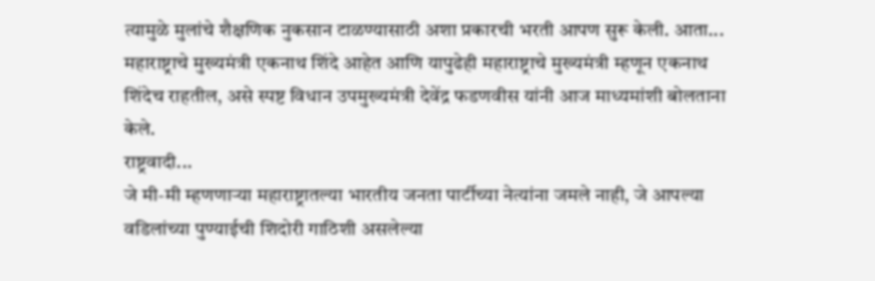त्यामुळे मुलांचे शैक्षणिक नुकसान टाळण्यासाठी अशा प्रकारची भरती आपण सुरू केली. आता...
महाराष्ट्राचे मुख्यमंत्री एकनाथ शिंदे आहेत आणि यापुढेही महाराष्ट्राचे मुख्यमंत्री म्हणून एकनाथ शिंदेच राहतील, असे स्पष्ट विधान उपमुख्यमंत्री देवेंद्र फडणवीस यांनी आज माध्यमांशी बोलताना केले.
राष्ट्रवादी...
जे मी-मी म्हणणाऱ्या महाराष्ट्रातल्या भारतीय जनता पार्टीच्या नेत्यांना जमले नाही, जे आपल्या वडिलांच्या पुण्याईची शिदोरी गाठिशी असलेल्या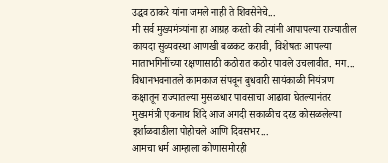उद्धव ठाकरे यांना जमले नाही ते शिवसेनेचे...
मी सर्व मुख्यमंत्र्यांना हा आग्रह करतो की त्यांनी आपापल्या राज्यातील कायदा सुव्यवस्था आणखी बळकट करावी, विशेषतः आपल्या माताभगिनींच्या रक्षणासाठी कठोरात कठोर पावले उचलावीत. मग...
विधानभवनातले कामकाज संपवून बुधवारी सायंकाळी नियंत्रण कक्षातून राज्यातल्या मुसळधार पावसाचा आढावा घेतल्यानंतर मुख्यमंत्री एकनाथ शिंदे आज अगदी सकाळीच दरड कोसळलेल्या इर्शाळवाडीला पोहोचले आणि दिवसभर...
आमचा धर्म आम्हाला कोणासमोरही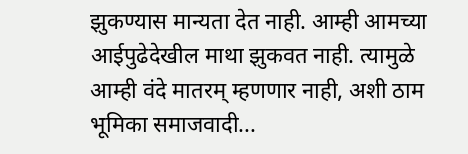झुकण्यास मान्यता देत नाही. आम्ही आमच्या आईपुढेदेखील माथा झुकवत नाही. त्यामुळे आम्ही वंदे मातरम् म्हणणार नाही, अशी ठाम भूमिका समाजवादी...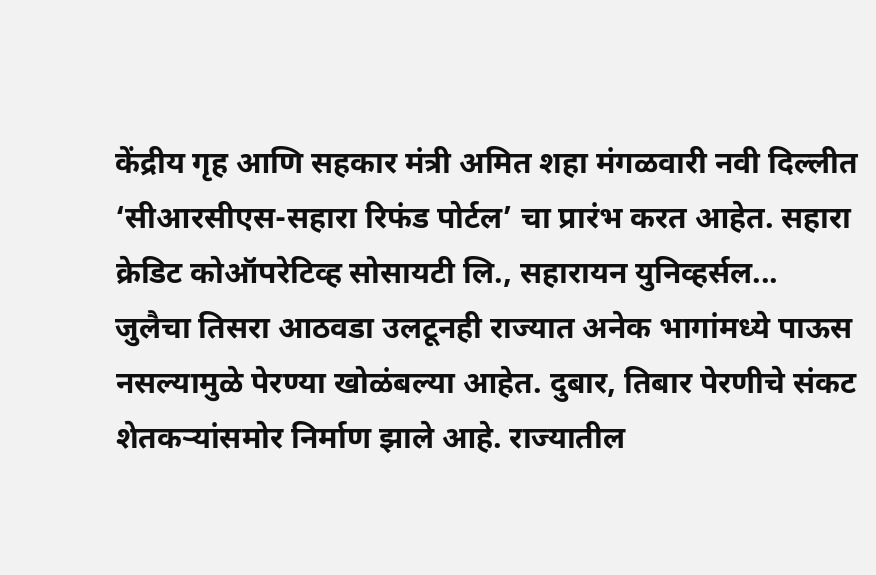केंद्रीय गृह आणि सहकार मंत्री अमित शहा मंगळवारी नवी दिल्लीत ‘सीआरसीएस-सहारा रिफंड पोर्टल’ चा प्रारंभ करत आहेत. सहारा क्रेडिट कोऑपरेटिव्ह सोसायटी लि., सहारायन युनिव्हर्सल...
जुलैचा तिसरा आठवडा उलटूनही राज्यात अनेक भागांमध्ये पाऊस नसल्यामुळे पेरण्या खोळंबल्या आहेत. दुबार, तिबार पेरणीचे संकट शेतकऱ्यांसमोर निर्माण झाले आहे. राज्यातील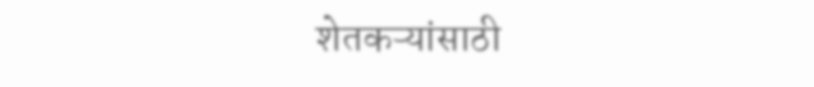शेतकऱ्यांसाठी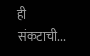ही संकटाची...